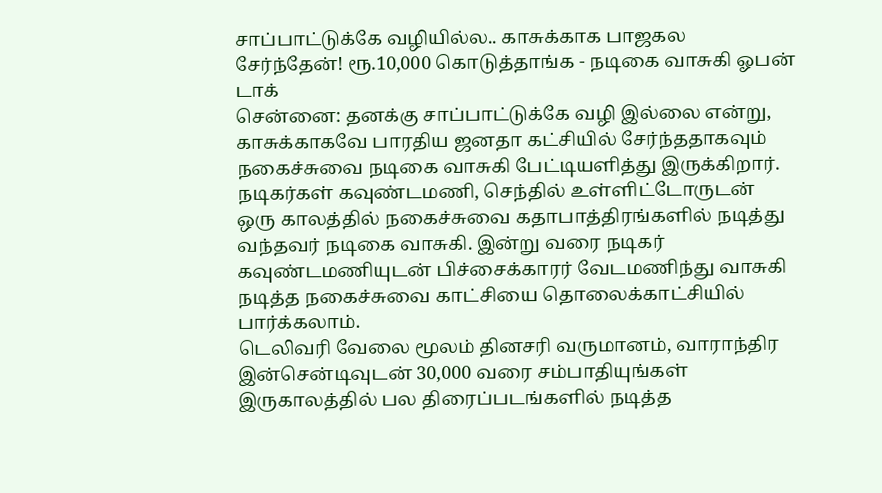சாப்பாட்டுக்கே வழியில்ல.. காசுக்காக பாஜகல சேர்ந்தேன்! ரூ.10,000 கொடுத்தாங்க - நடிகை வாசுகி ஓபன் டாக்
சென்னை: தனக்கு சாப்பாட்டுக்கே வழி இல்லை என்று, காசுக்காகவே பாரதிய ஜனதா கட்சியில் சேர்ந்ததாகவும் நகைச்சுவை நடிகை வாசுகி பேட்டியளித்து இருக்கிறார்.
நடிகர்கள் கவுண்டமணி, செந்தில் உள்ளிட்டோருடன் ஒரு காலத்தில் நகைச்சுவை கதாபாத்திரங்களில் நடித்து வந்தவர் நடிகை வாசுகி. இன்று வரை நடிகர் கவுண்டமணியுடன் பிச்சைக்காரர் வேடமணிந்து வாசுகி நடித்த நகைச்சுவை காட்சியை தொலைக்காட்சியில் பார்க்கலாம்.
டெலிவரி வேலை மூலம் தினசரி வருமானம், வாராந்திர இன்சென்டிவுடன் 30,000 வரை சம்பாதியுங்கள்
இருகாலத்தில் பல திரைப்படங்களில் நடித்த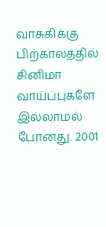வாசுகிக்கு பிற்காலத்தில் சினிமா வாய்ப்புகளே இல்லாமல் போனது. 2001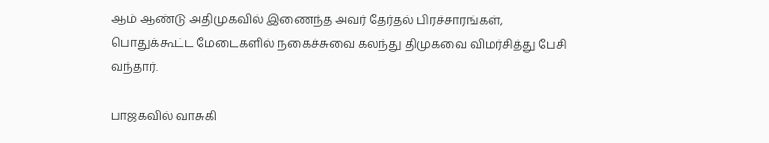ஆம் ஆண்டு அதிமுகவில் இணைந்த அவர் தேர்தல் பிரச்சாரங்கள், பொதுக்கூட்ட மேடைகளில் நகைச்சுவை கலந்து திமுகவை விமர்சித்து பேசி வந்தார்.

பாஜகவில் வாசுகி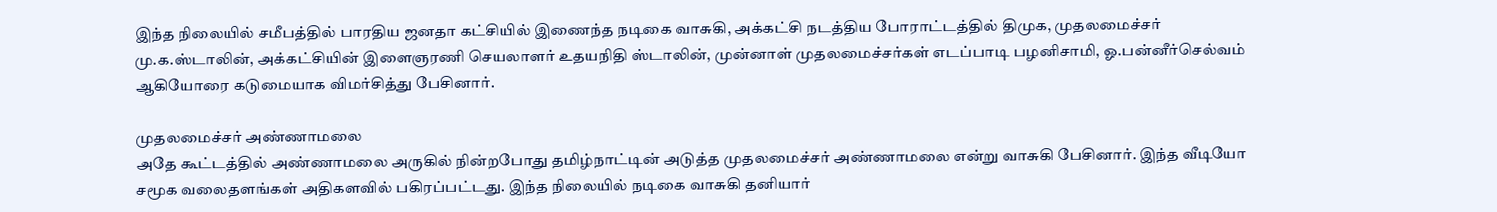இந்த நிலையில் சமீபத்தில் பாரதிய ஜனதா கட்சியில் இணைந்த நடிகை வாசுகி, அக்கட்சி நடத்திய போராட்டத்தில் திமுக, முதலமைச்சர் மு.க.ஸ்டாலின், அக்கட்சியின் இளைஞரணி செயலாளர் உதயநிதி ஸ்டாலின், முன்னாள் முதலமைச்சர்கள் எடப்பாடி பழனிசாமி, ஓ.பன்னீர்செல்வம் ஆகியோரை கடுமையாக விமர்சித்து பேசினார்.

முதலமைச்சர் அண்ணாமலை
அதே கூட்டத்தில் அண்ணாமலை அருகில் நின்றபோது தமிழ்நாட்டின் அடுத்த முதலமைச்சர் அண்ணாமலை என்று வாசுகி பேசினார். இந்த வீடியோ சமூக வலைதளங்கள் அதிகளவில் பகிரப்பட்டது. இந்த நிலையில் நடிகை வாசுகி தனியார்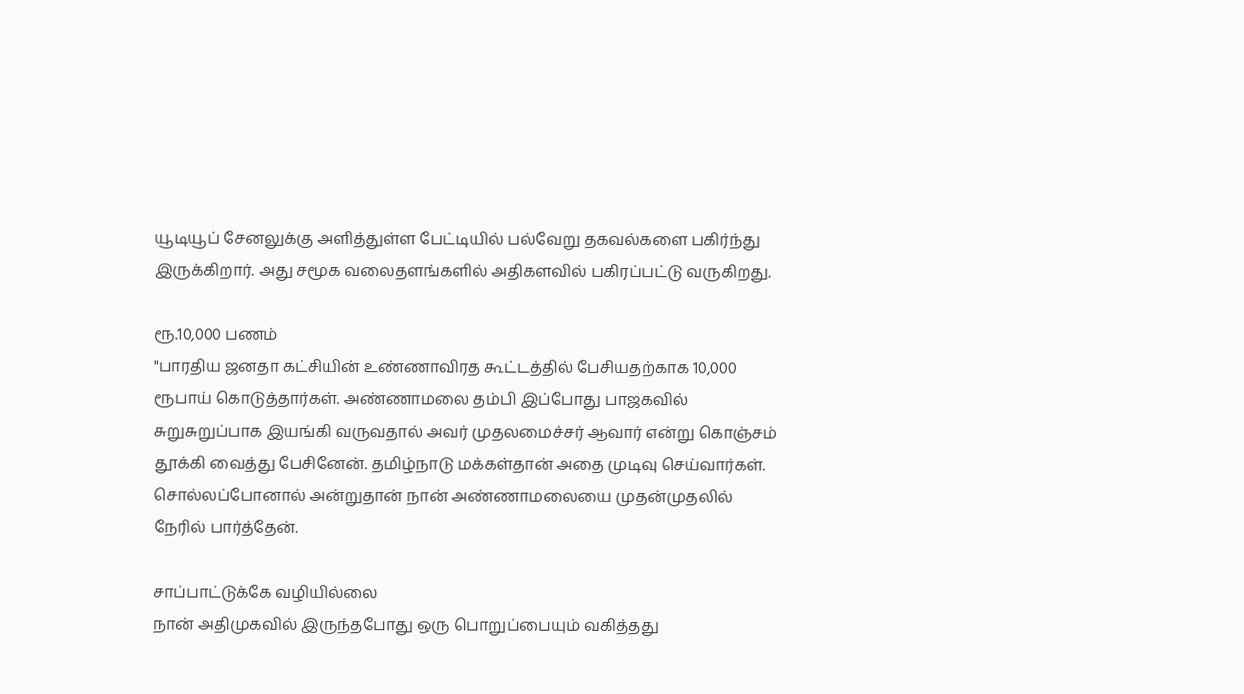யூடியூப் சேனலுக்கு அளித்துள்ள பேட்டியில் பல்வேறு தகவல்களை பகிர்ந்து இருக்கிறார். அது சமூக வலைதளங்களில் அதிகளவில் பகிரப்பட்டு வருகிறது.

ரூ.10,000 பணம்
"பாரதிய ஜனதா கட்சியின் உண்ணாவிரத கூட்டத்தில் பேசியதற்காக 10,000 ரூபாய் கொடுத்தார்கள். அண்ணாமலை தம்பி இப்போது பாஜகவில் சுறுசுறுப்பாக இயங்கி வருவதால் அவர் முதலமைச்சர் ஆவார் என்று கொஞ்சம் தூக்கி வைத்து பேசினேன். தமிழ்நாடு மக்கள்தான் அதை முடிவு செய்வார்கள். சொல்லப்போனால் அன்றுதான் நான் அண்ணாமலையை முதன்முதலில் நேரில் பார்த்தேன்.

சாப்பாட்டுக்கே வழியில்லை
நான் அதிமுகவில் இருந்தபோது ஒரு பொறுப்பையும் வகித்தது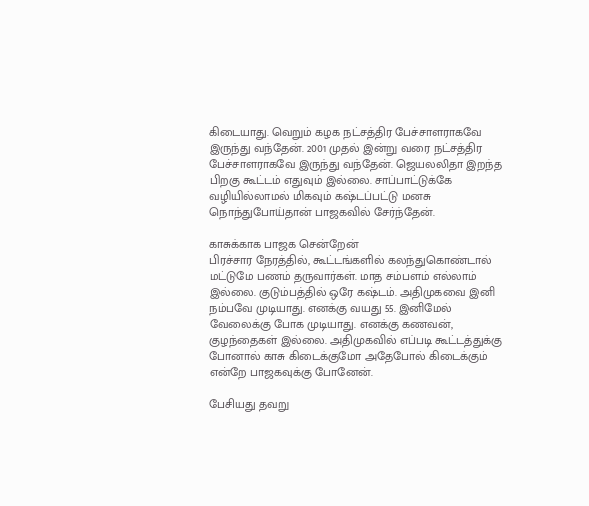கிடையாது. வெறும் கழக நட்சத்திர பேச்சாளராகவே இருந்து வந்தேன். 2001 முதல் இன்று வரை நட்சத்திர பேச்சாளராகவே இருந்து வந்தேன். ஜெயலலிதா இறந்த பிறகு கூட்டம் எதுவும் இல்லை. சாப்பாட்டுக்கே வழியில்லாமல் மிகவும் கஷ்டப்பட்டு மனசு நொந்துபோய்தான் பாஜகவில் சேர்ந்தேன்.

காசுக்காக பாஜக சென்றேன்
பிரச்சார நேரத்தில், கூட்டங்களில் கலந்துகொண்டால் மட்டுமே பணம் தருவார்கள். மாத சம்பளம் எல்லாம் இல்லை. குடும்பத்தில் ஒரே கஷ்டம். அதிமுகவை இனி நம்பவே முடியாது. எனக்கு வயது 55. இனிமேல் வேலைக்கு போக முடியாது. எனக்கு கணவன், குழந்தைகள் இல்லை. அதிமுகவில் எப்படி கூட்டத்துக்கு போனால் காசு கிடைக்குமோ அதேபோல் கிடைக்கும் என்றே பாஜகவுக்கு போனேன்.

பேசியது தவறு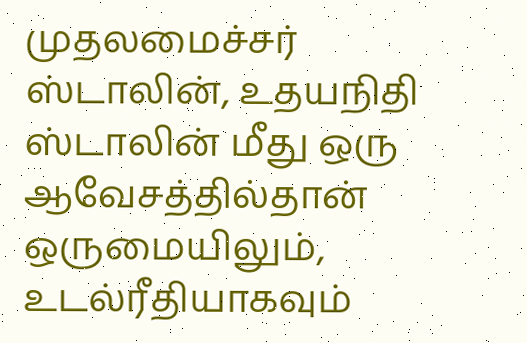முதலமைச்சர் ஸ்டாலின், உதயநிதி ஸ்டாலின் மீது ஒரு ஆவேசத்தில்தான் ஒருமையிலும், உடல்ரீதியாகவும்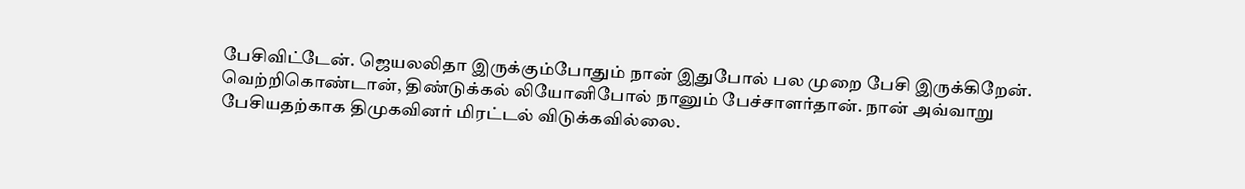பேசிவிட்டேன். ஜெயலலிதா இருக்கும்போதும் நான் இதுபோல் பல முறை பேசி இருக்கிறேன். வெற்றிகொண்டான், திண்டுக்கல் லியோனிபோல் நானும் பேச்சாளர்தான். நான் அவ்வாறு பேசியதற்காக திமுகவினர் மிரட்டல் விடுக்கவில்லை.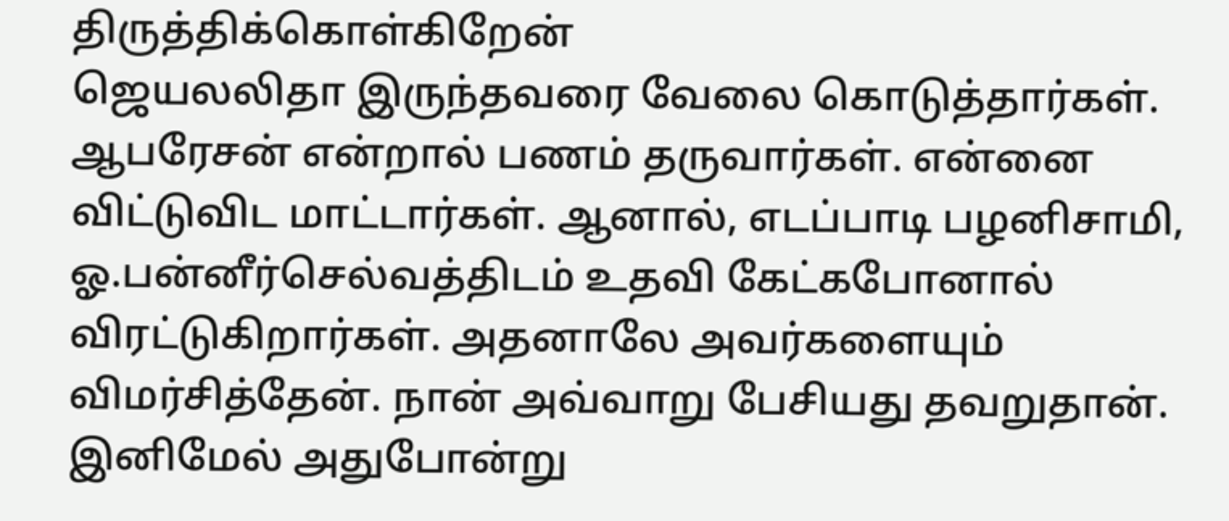திருத்திக்கொள்கிறேன்
ஜெயலலிதா இருந்தவரை வேலை கொடுத்தார்கள். ஆபரேசன் என்றால் பணம் தருவார்கள். என்னை விட்டுவிட மாட்டார்கள். ஆனால், எடப்பாடி பழனிசாமி, ஓ.பன்னீர்செல்வத்திடம் உதவி கேட்கபோனால் விரட்டுகிறார்கள். அதனாலே அவர்களையும் விமர்சித்தேன். நான் அவ்வாறு பேசியது தவறுதான். இனிமேல் அதுபோன்று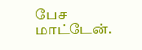பேச மாட்டேன்.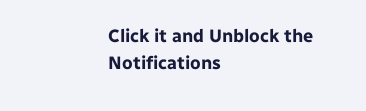Click it and Unblock the Notifications